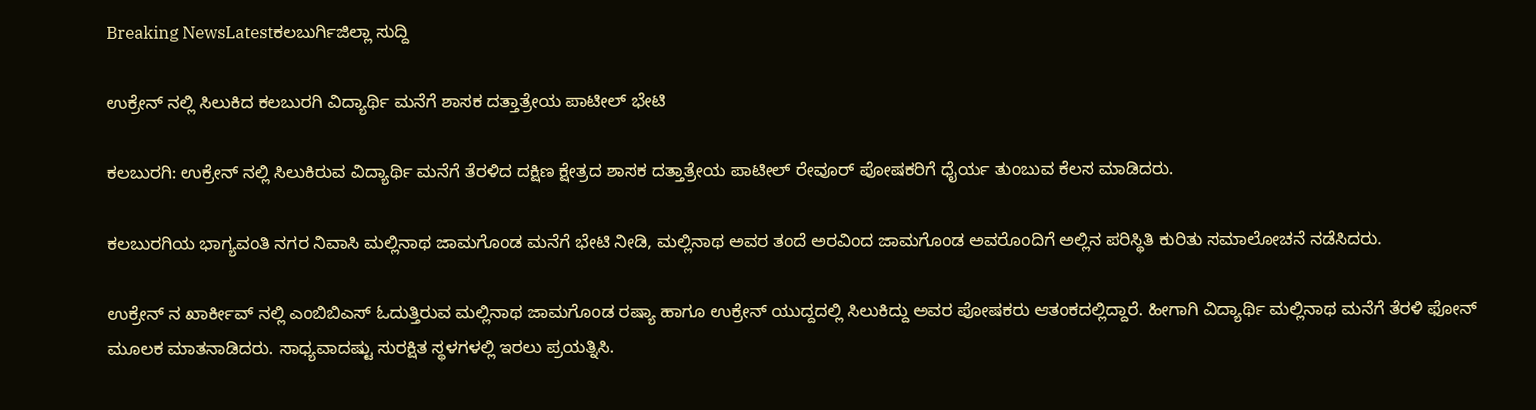Breaking NewsLatestಕಲಬುರ್ಗಿಜಿಲ್ಲಾ ಸುದ್ದಿ

ಉಕ್ರೇನ್ ‌ನಲ್ಲಿ ಸಿಲುಕಿದ ಕಲಬುರಗಿ ವಿದ್ಯಾರ್ಥಿ ಮನೆಗೆ ಶಾಸಕ ದತ್ತಾತ್ರೇಯ ಪಾಟೀಲ್ ಭೇಟಿ

ಕಲಬುರಗಿ: ಉಕ್ರೇನ್ ನಲ್ಲಿ ಸಿಲುಕಿರುವ ವಿದ್ಯಾರ್ಥಿ ಮನೆಗೆ ತೆರಳಿದ ದಕ್ಷಿಣ ಕ್ಷೇತ್ರದ ಶಾಸಕ ದತ್ತಾತ್ರೇಯ ಪಾಟೀಲ್ ರೇವೂರ್ ಪೋಷಕರಿಗೆ ಧೈರ್ಯ ತುಂಬುವ ಕೆಲಸ ಮಾಡಿದರು.

ಕಲಬುರಗಿಯ ಭಾಗ್ಯವಂತಿ‌ ನಗರ ನಿವಾಸಿ ಮಲ್ಲಿನಾಥ ಜಾಮಗೊಂಡ ಮನೆಗೆ ಭೇಟಿ ನೀಡಿ, ಮಲ್ಲಿನಾಥ ಅವರ ತಂದೆ ಅರವಿಂದ ಜಾಮಗೊಂಡ ಅವರೊಂದಿಗೆ ಅಲ್ಲಿ‌ನ ಪರಿಸ್ಥಿತಿ ಕುರಿತು ಸಮಾಲೋಚನೆ ನಡೆಸಿದರು.

ಉಕ್ರೇನ್ ನ ಖಾರ್ಕೀವ್ ನಲ್ಲಿ ಎಂಬಿಬಿಎಸ್ ಓದುತ್ತಿರುವ ಮಲ್ಲಿನಾಥ ಜಾಮಗೊಂಡ ರಷ್ಯಾ ಹಾಗೂ ಉಕ್ರೇನ್ ಯುದ್ದದಲ್ಲಿ ಸಿಲುಕಿದ್ದು ಅವರ ಪೋಷಕರು ಆತಂಕದಲ್ಲಿದ್ದಾರೆ. ಹೀಗಾಗಿ ವಿದ್ಯಾರ್ಥಿ ಮಲ್ಲಿನಾಥ ಮನೆಗೆ ತೆರಳಿ ಫೋನ್ ಮೂಲಕ ಮಾತನಾಡಿದರು. ಸಾಧ್ಯವಾದಷ್ಟು ಸುರಕ್ಷಿತ ಸ್ಥಳಗಳಲ್ಲಿ ಇರಲು ಪ್ರಯತ್ನಿಸಿ.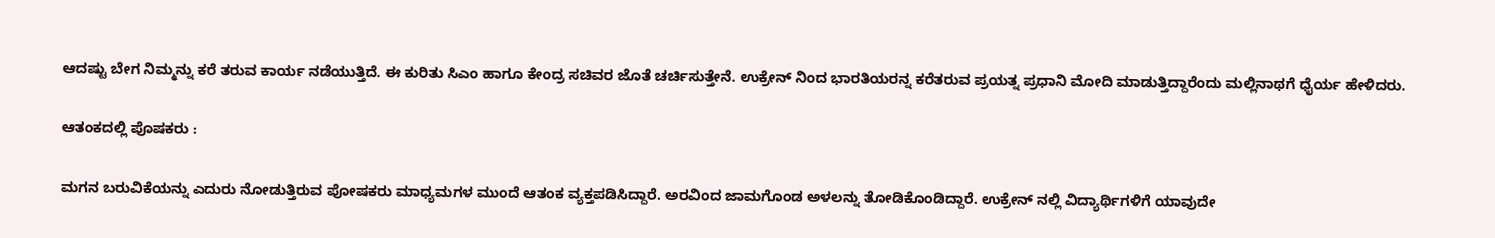ಆದಷ್ಟು ಬೇಗ ನಿಮ್ಮನ್ನು ಕರೆ ತರುವ ಕಾರ್ಯ ನಡೆಯುತ್ತಿದೆ. ಈ ಕುರಿತು ಸಿಎಂ ಹಾಗೂ ಕೇಂದ್ರ ಸಚಿವರ ಜೊತೆ ಚರ್ಚಿಸುತ್ತೇನೆ. ಉಕ್ರೇನ್ ನಿಂದ ಭಾರತಿಯರನ್ನ ಕರೆತರುವ ಪ್ರಯತ್ನ ಪ್ರಧಾನಿ ಮೋದಿ ಮಾಡುತ್ತಿದ್ದಾರೆಂದು ಮಲ್ಲಿನಾಥಗೆ ಧೈರ್ಯ ಹೇಳಿದರು.

ಆತಂಕದಲ್ಲಿ ಪೊಷಕರು :

ಮಗನ ಬರುವಿಕೆಯನ್ನು ಎದುರು ನೋಡುತ್ತಿರುವ ಪೋಷಕರು ಮಾಧ್ಯಮಗಳ ಮುಂದೆ ಆತಂಕ ವ್ಯಕ್ತಪಡಿಸಿದ್ದಾರೆ. ಅರವಿಂದ ಜಾಮಗೊಂಡ ಅಳಲನ್ನು ತೋಡಿಕೊಂಡಿದ್ದಾರೆ. ಉಕ್ರೇನ್ ನಲ್ಲಿ ವಿದ್ಯಾರ್ಥಿಗಳಿಗೆ ಯಾವುದೇ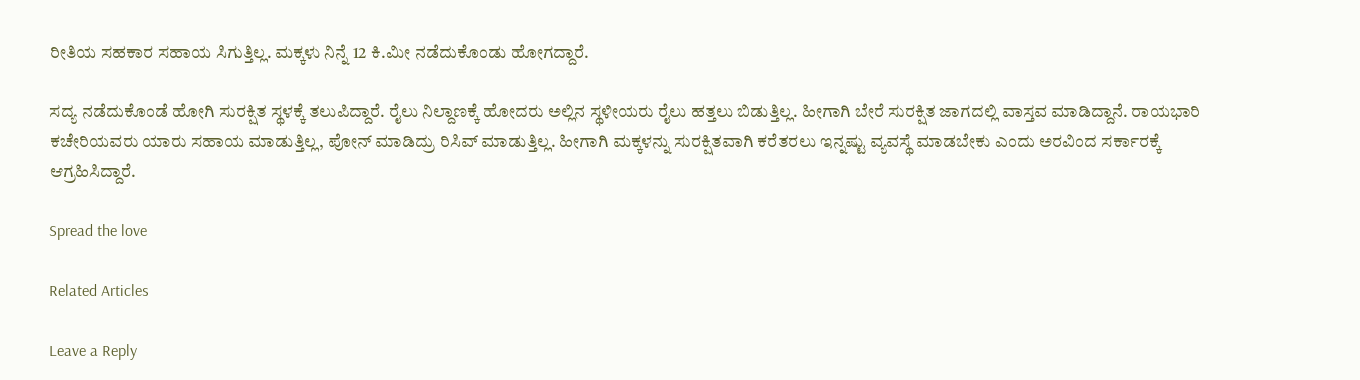ರೀತಿಯ ಸಹಕಾರ ಸಹಾಯ ಸಿಗುತ್ತಿಲ್ಲ. ಮಕ್ಕಳು ನಿನ್ನೆ 12 ಕಿ.ಮೀ ನಡೆದುಕೊಂಡು ಹೋಗದ್ದಾರೆ.

ಸದ್ಯ ನಡೆದುಕೊಂಡೆ ಹೋಗಿ ಸುರಕ್ಷಿತ ಸ್ಥಳಕ್ಕೆ ತಲುಪಿದ್ದಾರೆ. ರೈಲು ನಿಲ್ದಾಣಕ್ಕೆ ಹೋದರು ಅಲ್ಲಿನ ಸ್ಥಳೀಯರು ರೈಲು ಹತ್ತಲು ಬಿಡುತ್ತಿಲ್ಲ. ಹೀಗಾಗಿ ಬೇರೆ ಸುರಕ್ಷಿತ ಜಾಗದಲ್ಲಿ ವಾಸ್ತವ ಮಾಡಿದ್ದಾನೆ. ರಾಯಭಾರಿ ಕಚೇರಿಯವರು ಯಾರು ಸಹಾಯ ಮಾಡುತ್ತಿಲ್ಲ, ಪೋನ್ ಮಾಡಿದ್ರು ರಿಸಿವ್ ಮಾಡುತ್ತಿಲ್ಲ. ಹೀಗಾಗಿ ಮಕ್ಕಳನ್ನು ಸುರಕ್ಷಿತವಾಗಿ ಕರೆತರಲು ಇನ್ನಷ್ಟು ವ್ಯವಸ್ಥೆ ಮಾಡಬೇಕು ಎಂದು ಅರವಿಂದ ಸರ್ಕಾರಕ್ಕೆ ಆಗ್ರಹಿಸಿದ್ದಾರೆ.

Spread the love

Related Articles

Leave a Reply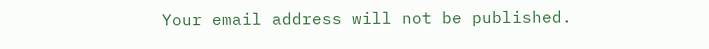Your email address will not be published.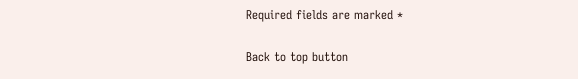Required fields are marked *

Back to top button